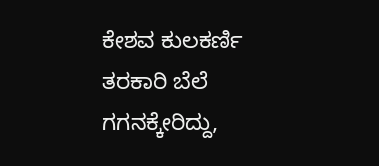ಕೇಶವ ಕುಲಕರ್ಣಿ
ತರಕಾರಿ ಬೆಲೆ ಗಗನಕ್ಕೇರಿದ್ದು,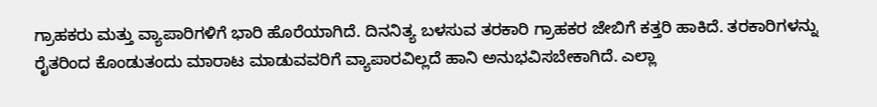ಗ್ರಾಹಕರು ಮತ್ತು ವ್ಯಾಪಾರಿಗಳಿಗೆ ಭಾರಿ ಹೊರೆಯಾಗಿದೆ. ದಿನನಿತ್ಯ ಬಳಸುವ ತರಕಾರಿ ಗ್ರಾಹಕರ ಜೇಬಿಗೆ ಕತ್ತರಿ ಹಾಕಿದೆ. ತರಕಾರಿಗಳನ್ನು ರೈತರಿಂದ ಕೊಂಡುತಂದು ಮಾರಾಟ ಮಾಡುವವರಿಗೆ ವ್ಯಾಪಾರವಿಲ್ಲದೆ ಹಾನಿ ಅನುಭವಿಸಬೇಕಾಗಿದೆ. ಎಲ್ಲಾ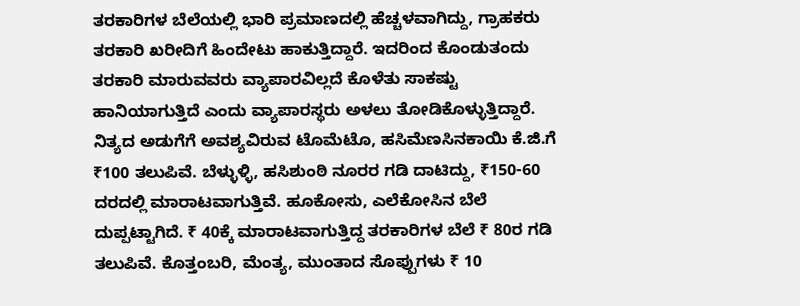ತರಕಾರಿಗಳ ಬೆಲೆಯಲ್ಲಿ ಭಾರಿ ಪ್ರಮಾಣದಲ್ಲಿ ಹೆಚ್ಚಳವಾಗಿದ್ದು, ಗ್ರಾಹಕರು ತರಕಾರಿ ಖರೀದಿಗೆ ಹಿಂದೇಟು ಹಾಕುತ್ತಿದ್ದಾರೆ. ಇದರಿಂದ ಕೊಂಡುತಂದು ತರಕಾರಿ ಮಾರುವವರು ವ್ಯಾಪಾರವಿಲ್ಲದೆ ಕೊಳೆತು ಸಾಕಷ್ಟು ಹಾನಿಯಾಗುತ್ತಿದೆ ಎಂದು ವ್ಯಾಪಾರಸ್ಥರು ಅಳಲು ತೋಡಿಕೊಳ್ಳುತ್ತಿದ್ದಾರೆ.
ನಿತ್ಯದ ಅಡುಗೆಗೆ ಅವಶ್ಯವಿರುವ ಟೊಮೆಟೊ, ಹಸಿಮೆಣಸಿನಕಾಯಿ ಕೆ.ಜಿ.ಗೆ ₹100 ತಲುಪಿವೆ. ಬೆಳ್ಳುಳ್ಳಿ, ಹಸಿಶುಂಠಿ ನೂರರ ಗಡಿ ದಾಟಿದ್ದು, ₹150-60 ದರದಲ್ಲಿ ಮಾರಾಟವಾಗುತ್ತಿವೆ. ಹೂಕೋಸು, ಎಲೆಕೋಸಿನ ಬೆಲೆ ದುಪ್ಪಟ್ಟಾಗಿದೆ. ₹ 40ಕ್ಕೆ ಮಾರಾಟವಾಗುತ್ತಿದ್ದ ತರಕಾರಿಗಳ ಬೆಲೆ ₹ 80ರ ಗಡಿ ತಲುಪಿವೆ. ಕೊತ್ತಂಬರಿ, ಮೆಂತ್ಯ, ಮುಂತಾದ ಸೊಪ್ಪುಗಳು ₹ 10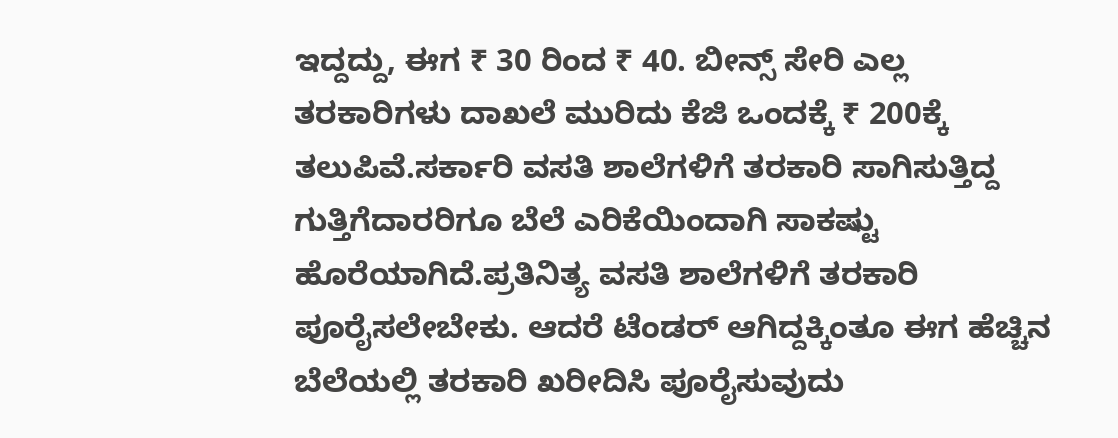ಇದ್ದದ್ದು, ಈಗ ₹ 30 ರಿಂದ ₹ 40. ಬೀನ್ಸ್ ಸೇರಿ ಎಲ್ಲ ತರಕಾರಿಗಳು ದಾಖಲೆ ಮುರಿದು ಕೆಜಿ ಒಂದಕ್ಕೆ ₹ 200ಕ್ಕೆ ತಲುಪಿವೆ.ಸರ್ಕಾರಿ ವಸತಿ ಶಾಲೆಗಳಿಗೆ ತರಕಾರಿ ಸಾಗಿಸುತ್ತಿದ್ದ ಗುತ್ತಿಗೆದಾರರಿಗೂ ಬೆಲೆ ಎರಿಕೆಯಿಂದಾಗಿ ಸಾಕಷ್ಟು ಹೊರೆಯಾಗಿದೆ.ಪ್ರತಿನಿತ್ಯ ವಸತಿ ಶಾಲೆಗಳಿಗೆ ತರಕಾರಿ ಪೂರೈಸಲೇಬೇಕು. ಆದರೆ ಟೆಂಡರ್ ಆಗಿದ್ದಕ್ಕಿಂತೂ ಈಗ ಹೆಚ್ಚಿನ ಬೆಲೆಯಲ್ಲಿ ತರಕಾರಿ ಖರೀದಿಸಿ ಪೂರೈಸುವುದು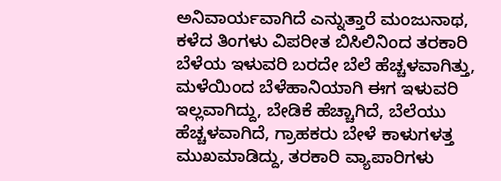ಅನಿವಾರ್ಯವಾಗಿದೆ ಎನ್ನುತ್ತಾರೆ ಮಂಜುನಾಥ, ಕಳೆದ ತಿಂಗಳು ವಿಪರೀತ ಬಿಸಿಲಿನಿಂದ ತರಕಾರಿ ಬೆಳೆಯ ಇಳುವರಿ ಬರದೇ ಬೆಲೆ ಹೆಚ್ಚಳವಾಗಿತ್ತು, ಮಳೆಯಿಂದ ಬೆಳೆಹಾನಿಯಾಗಿ ಈಗ ಇಳುವರಿ ಇಲ್ಲವಾಗಿದ್ದು, ಬೇಡಿಕೆ ಹೆಚ್ಚಾಗಿದೆ, ಬೆಲೆಯು ಹೆಚ್ಚಳವಾಗಿದೆ, ಗ್ರಾಹಕರು ಬೇಳೆ ಕಾಳುಗಳತ್ತ ಮುಖಮಾಡಿದ್ದು, ತರಕಾರಿ ವ್ಯಾಪಾರಿಗಳು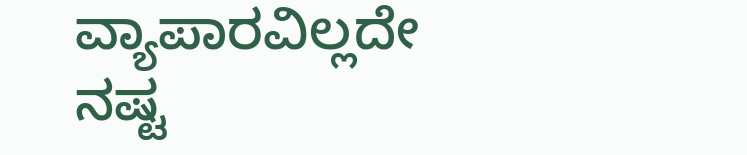ವ್ಯಾಪಾರವಿಲ್ಲದೇ ನಷ್ಟ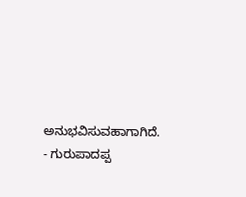ಅನುಭವಿಸುವಹಾಗಾಗಿದೆ.
- ಗುರುಪಾದಪ್ಪ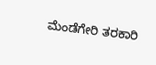ಮೆಂಡೆಗೇರಿ ತರಕಾರಿ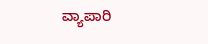ವ್ಯಾಪಾರಿ